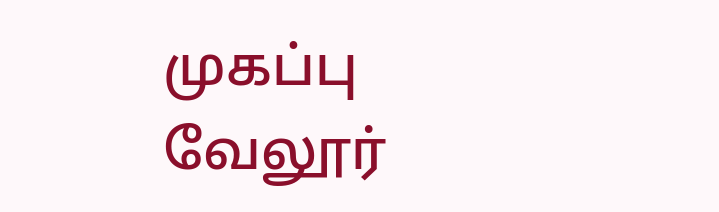முகப்பு
வேலூர்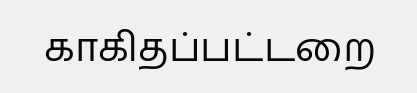காகிதப்பட்டறை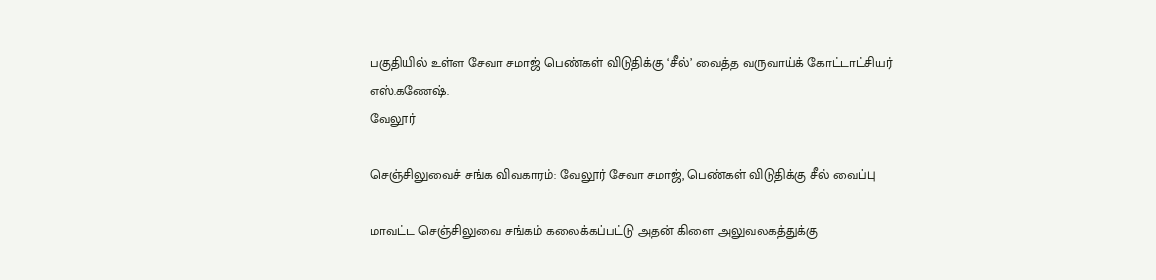பகுதியில் உள்ள சேவா சமாஜ் பெண்கள் விடுதிக்கு ‘சீல்’ வைத்த வருவாய்க் கோட்டாட்சியர் எஸ்.கணேஷ்.
வேலூர்

செஞ்சிலுவைச் சங்க விவகாரம்: வேலூர் சேவா சமாஜ், பெண்கள் விடுதிக்கு சீல் வைப்பு

மாவட்ட செஞ்சிலுவை சங்கம் கலைக்கப்பட்டு அதன் கிளை அலுவலகத்துக்கு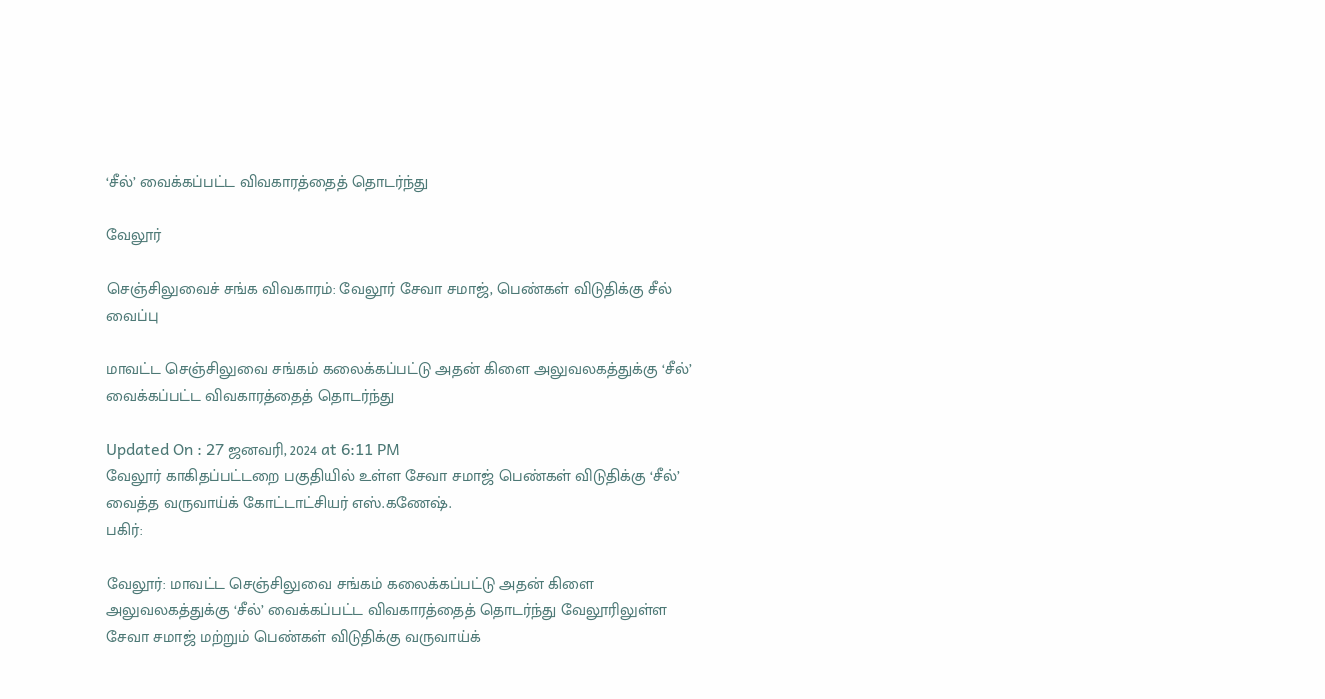‘சீல்’ வைக்கப்பட்ட விவகாரத்தைத் தொடர்ந்து

வேலூர்

செஞ்சிலுவைச் சங்க விவகாரம்: வேலூர் சேவா சமாஜ், பெண்கள் விடுதிக்கு சீல் வைப்பு

மாவட்ட செஞ்சிலுவை சங்கம் கலைக்கப்பட்டு அதன் கிளை அலுவலகத்துக்கு ‘சீல்’ வைக்கப்பட்ட விவகாரத்தைத் தொடர்ந்து

Updated On : 27 ஜனவரி, 2024 at 6:11 PM
வேலூர் காகிதப்பட்டறை பகுதியில் உள்ள சேவா சமாஜ் பெண்கள் விடுதிக்கு ‘சீல்’ வைத்த வருவாய்க் கோட்டாட்சியர் எஸ்.கணேஷ்.
பகிர்:

வேலூர்: மாவட்ட செஞ்சிலுவை சங்கம் கலைக்கப்பட்டு அதன் கிளை அலுவலகத்துக்கு ‘சீல்’ வைக்கப்பட்ட விவகாரத்தைத் தொடர்ந்து வேலூரிலுள்ள சேவா சமாஜ் மற்றும் பெண்கள் விடுதிக்கு வருவாய்க்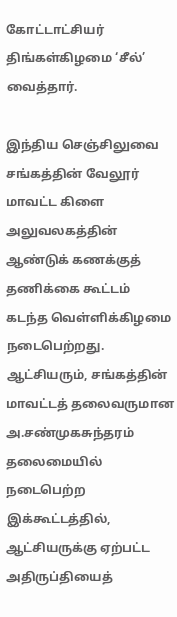கோட்டாட்சியர் திங்கள்கிழமை ‘சீல்’ வைத்தார்.

இந்திய செஞ்சிலுவை சங்கத்தின் வேலூர் மாவட்ட கிளை அலுவலகத்தின் ஆண்டுக் கணக்குத் தணிக்கை கூட்டம் கடந்த வெள்ளிக்கிழமை நடைபெற்றது. ஆட்சியரும், சங்கத்தின் மாவட்டத் தலைவருமான அ.சண்முகசுந்தரம் தலைமையில் நடைபெற்ற இக்கூட்டத்தில், ஆட்சியருக்கு ஏற்பட்ட அதிருப்தியைத்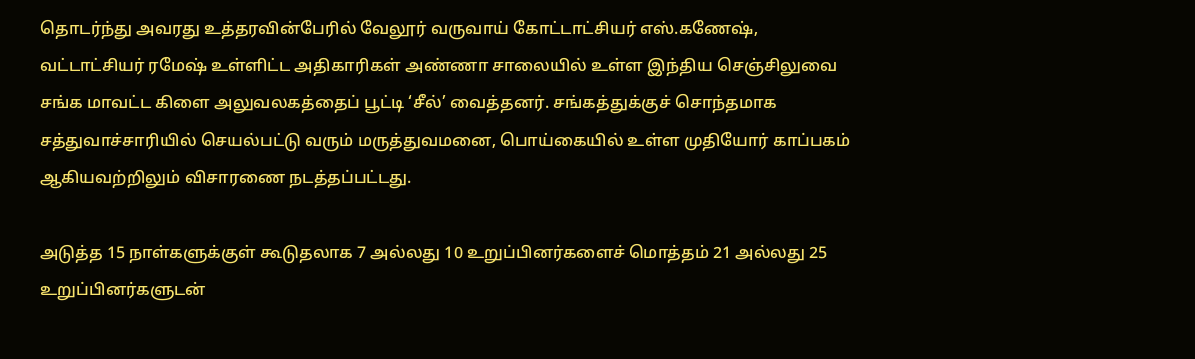தொடர்ந்து அவரது உத்தரவின்பேரில் வேலூர் வருவாய் கோட்டாட்சியர் எஸ்.கணேஷ், வட்டாட்சியர் ரமேஷ் உள்ளிட்ட அதிகாரிகள் அண்ணா சாலையில் உள்ள இந்திய செஞ்சிலுவை சங்க மாவட்ட கிளை அலுவலகத்தைப் பூட்டி ‘சீல்’ வைத்தனர். சங்கத்துக்குச் சொந்தமாக சத்துவாச்சாரியில் செயல்பட்டு வரும் மருத்துவமனை, பொய்கையில் உள்ள முதியோர் காப்பகம் ஆகியவற்றிலும் விசாரணை நடத்தப்பட்டது.

அடுத்த 15 நாள்களுக்குள் கூடுதலாக 7 அல்லது 10 உறுப்பினர்களைச் மொத்தம் 21 அல்லது 25 உறுப்பினர்களுடன்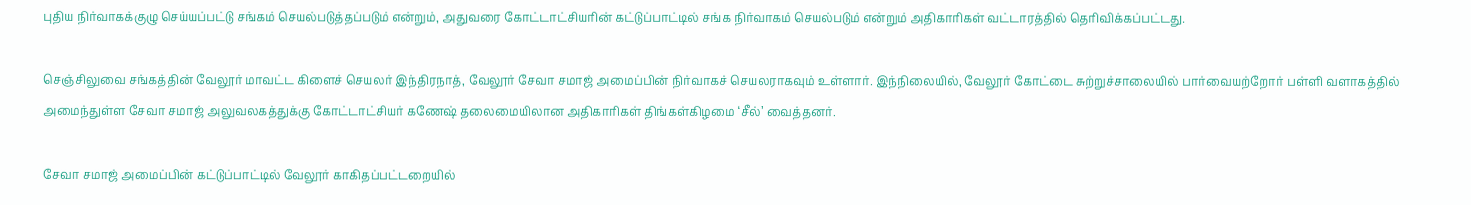புதிய நிர்வாகக்குழு செய்யப்பட்டு சங்கம் செயல்படுத்தப்படும் என்றும், அதுவரை கோட்டாட்சியரின் கட்டுப்பாட்டில் சங்க நிர்வாகம் செயல்படும் என்றும் அதிகாரிகள் வட்டாரத்தில் தெரிவிக்கப்பட்டது.

செஞ்சிலுவை சங்கத்தின் வேலூர் மாவட்ட கிளைச் செயலர் இந்திரநாத், வேலூர் சேவா சமாஜ் அமைப்பின் நிர்வாகச் செயலராகவும் உள்ளார். இந்நிலையில், வேலூர் கோட்டை சுற்றுச்சாலையில் பார்வையற்றோர் பள்ளி வளாகத்தில் அமைந்துள்ள சேவா சமாஜ் அலுவலகத்துக்கு கோட்டாட்சியர் கணேஷ் தலைமையிலான அதிகாரிகள் திங்கள்கிழமை ‘சீல்’ வைத்தனர்.

சேவா சமாஜ் அமைப்பின் கட்டுப்பாட்டில் வேலூர் காகிதப்பட்டறையில்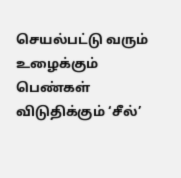செயல்பட்டு வரும் உழைக்கும் பெண்கள் விடுதிக்கும் ‘சீல்’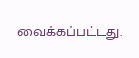வைக்கப்பட்டது.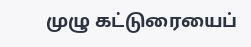முழு கட்டுரையைப்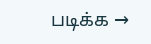படிக்க →